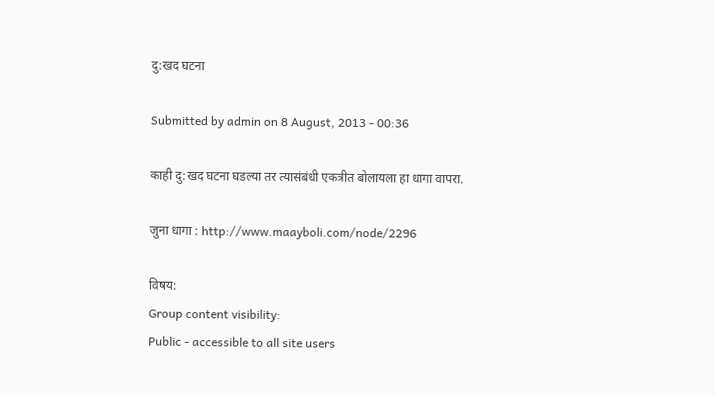दु:खद घटना

Submitted by admin on 8 August, 2013 - 00:36

काही दु:खद घटना घडल्या तर त्यासंबंधी एकत्रीत बोलायला हा धागा वापरा.

जुना धागा : http://www.maayboli.com/node/2296

विषय:
Group content visibility:
Public - accessible to all site users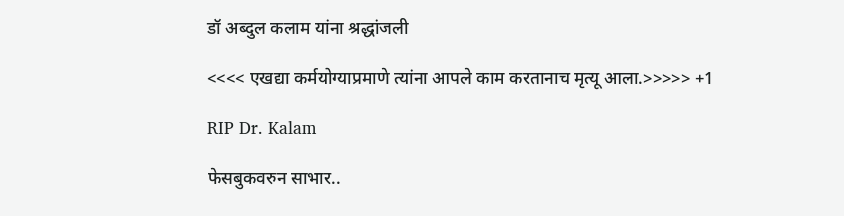डॉ अब्दुल कलाम यांना श्रद्धांजली

<<<< एखद्या कर्मयोग्याप्रमाणे त्यांना आपले काम करतानाच मृत्यू आला.>>>>> +1

RIP Dr. Kalam

फेसबुकवरुन साभार..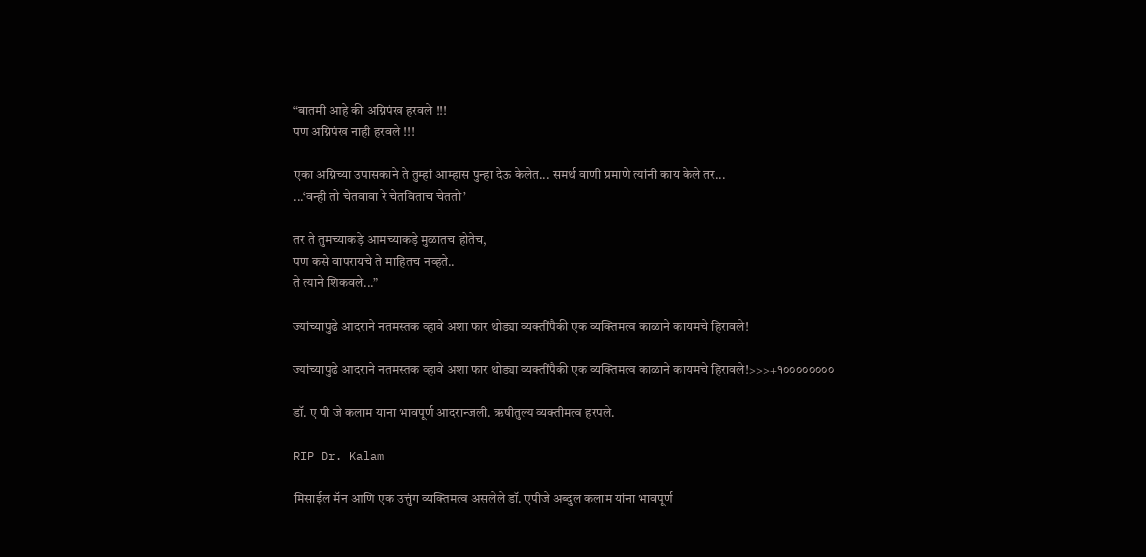“बातमी आहे की अग्निपंख हरवले !!!
पण अग्निपंख नाही हरवले !!!

एका अग्निच्या उपासकाने ते तुम्हां आम्हास पुन्हा देऊ केलेत... समर्थ वाणी प्रमाणे त्यांनी काय केले तर...
...‘वन्ही तो चेतवावा रे चेतविताच चेततो’

तर ते तुमच्याकड़े आमच्याकड़े मुळातच होतेच,
पण कसे वापरायचे ते माहितच नव्हते..
ते त्याने शिकवले...”

ज्यांच्यापुढे आदराने नतमस्तक व्हावे अशा फार थोड्या व्यक्तींपैकी एक व्यक्तिमत्व काळाने कायमचे हिरावले!

ज्यांच्यापुढे आदराने नतमस्तक व्हावे अशा फार थोड्या व्यक्तींपैकी एक व्यक्तिमत्व काळाने कायमचे हिरावले!>>>+१००००००००

डॉ. ए पी जे कलाम याना भावपूर्ण आदरान्जली. ऋषीतुल्य व्यक्तीमत्व हरपले.

RIP Dr. Kalam

मिसाईल मॅन आणि एक उत्तुंग व्यक्तिमत्व असलेले डॉ. एपीजे अब्दुल कलाम यांना भावपूर्ण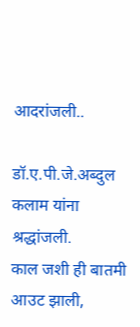आदरांजली..

डॉ.ए.पी.जे.अब्दुल कलाम यांना श्रद्धांजली.
काल जशी ही बातमी आउट झाली,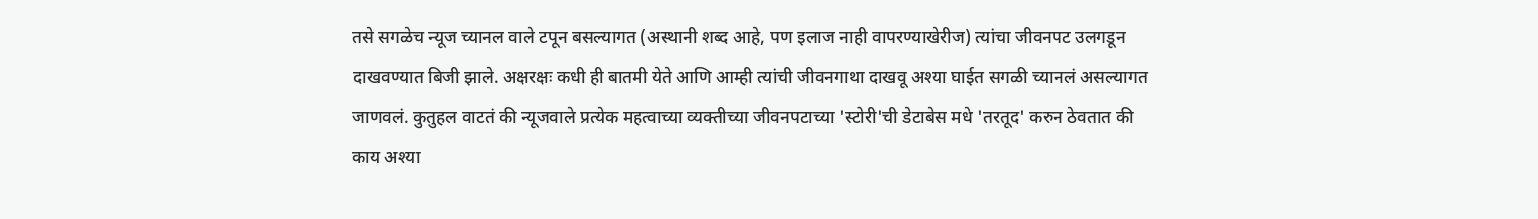तसे सगळेच न्यूज च्यानल वाले टपून बसल्यागत (अस्थानी शब्द आहे, पण इलाज नाही वापरण्याखेरीज) त्यांचा जीवनपट उलगडून दाखवण्यात बिजी झाले. अक्षरक्षः कधी ही बातमी येते आणि आम्ही त्यांची जीवनगाथा दाखवू अश्या घाईत सगळी च्यानलं असल्यागत जाणवलं. कुतुहल वाटतं की न्यूजवाले प्रत्येक महत्वाच्या व्यक्तीच्या जीवनपटाच्या 'स्टोरी'ची डेटाबेस मधे 'तरतूद' करुन ठेवतात की काय अश्या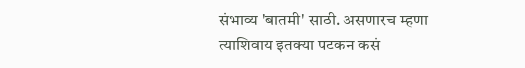संभाव्य 'बातमी' साठी. असणारच म्हणा त्याशिवाय इतक्या पटकन कसं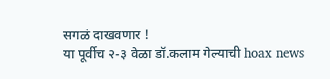सगळं दाखवणार !
या पूर्वीच २-३ वेळा डॉ.कलाम गेल्याची hoax news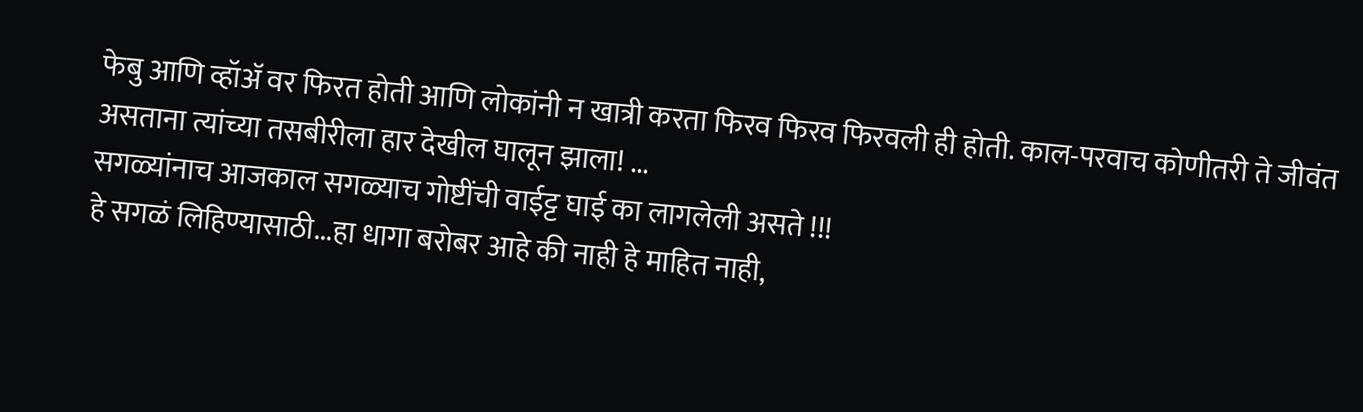फेबु आणि व्हॉअ‍ॅ वर फिरत होती आणि लोकांनी न खात्री करता फिरव फिरव फिरवली ही होती. काल-परवाच कोणीतरी ते जीवंत असताना त्यांच्या तसबीरीला हार देखील घालून झाला! ...
सगळ्यांनाच आजकाल सगळ्याच गोष्टींची वाईट्ट घाई का लागलेली असते !!!
हे सगळं लिहिण्यासाठी...हा धागा बरोबर आहे की नाही हे माहित नाही,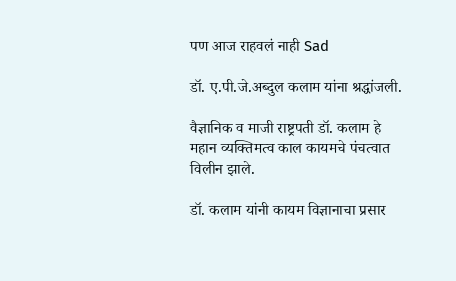पण आज राहवलं नाही Sad

डॉ. ए.पी.जे.अब्दुल कलाम यांना श्रद्धांजली.

वैज्ञानिक व माजी राष्ट्रपती डॉ. कलाम हे महान व्यक्तिमत्व काल कायमचे पंचत्वात विलीन झाले.

डॉ. कलाम यांनी कायम विज्ञानाचा प्रसार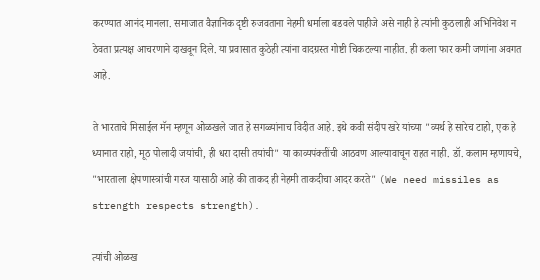करण्यात आनंद मानला. समाजात वैज्ञानिक दृष्टी रुजवताना नेहमी धर्माला बडवले पाहीजे असे नाही हे त्यांनी कुठलाही अभिनिवेश न ठेवता प्रत्यक्ष आचरणाने दाखवून दिले. या प्रवासात कुठेही त्यांना वादग्रस्त गोष्टी चिकटल्या नाहीत. ही कला फार कमी जणांना अवगत आहे.

ते भारताचे मिसाईल मॅन म्हणून ओळखले जात हे सगळ्यांनाच विदीत आहे. इथे कवी संदीप खरे यांच्या "व्यर्थ हे सारेच टाहो, एक हे ध्यानात राहो, मूठ पोलादी जयांची, ही धरा दासी तयांची" या काव्यपंक्तींची आठवण आल्यावाचून राहत नाही. डॉ. कलाम म्हणायचे, "भारताला क्षेपणास्त्रांची गरज यासाठी आहे की ताकद ही नेहमी ताकदीचा आदर करते" (We need missiles as strength respects strength).

त्यांची ओळख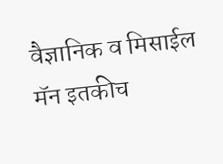वैज्ञानिक व मिसाईल मॅन इतकीच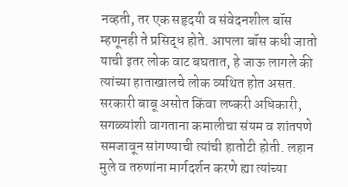नव्हती, तर एक सहृदयी व संवेदनशील बॉस म्हणूनही ते प्रसिद्ध होते. आपला बॉस कधी जातो याची इतर लोक वाट बघतात, हे जाऊ लागले की त्यांच्या हाताखालचे लोक व्यथित होत असत. सरकारी बाबू असोत किंवा लष्करी अधिकारी, सगळ्यांशी वागताना कमालीचा संयम व शांतपणे समजावून सांगण्याची त्यांची हातोटी होती. लहान मुले व तरुणांना मार्गदर्शन करणे ह्या त्यांच्या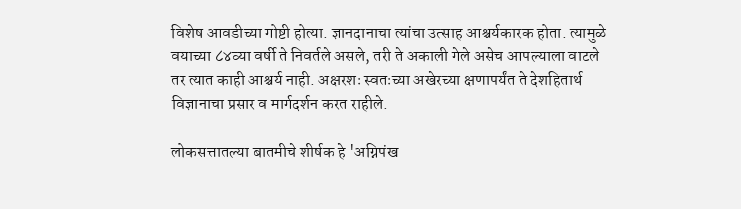विशेष आवडीच्या गोष्टी होत्या. ज्ञानदानाचा त्यांचा उत्साह आश्चर्यकारक होता. त्यामुळे वयाच्या ८४व्या वर्षी ते निवर्तले असले, तरी ते अकाली गेले असेच आपल्याला वाटले तर त्यात काही आश्चर्य नाही. अक्षरशः स्वतःच्या अखेरच्या क्षणापर्यंत ते देशहितार्थ विज्ञानाचा प्रसार व मार्गदर्शन करत राहीले.

लोकसत्तातल्या बातमीचे शीर्षक हे 'अग्निपंख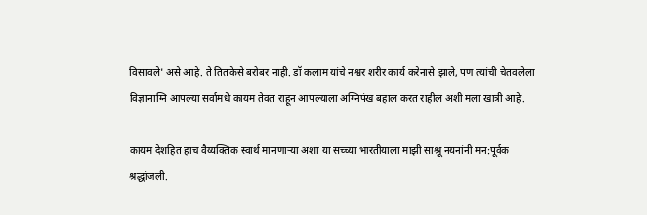विसावले' असे आहे. ते तितकेसे बरोबर नाही. डॉ कलाम यांचे नश्वर शरीर कार्य करेनासे झाले, पण त्यांची चेतवलेला विज्ञानाग्नि आपल्या सर्वामधे कायम तेवत राहून आपल्याला अग्निपंख बहाल करत राहील अशी मला खात्री आहे.

कायम देशहित हाच वैय्यक्तिक स्वार्थ मानणार्‍या अशा या सच्च्या भारतीयाला माझी साश्रू नयनांनी मन:पूर्वक श्रद्धांजली.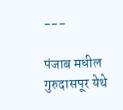---

पंजाब मधील गुरुदासपूर येथे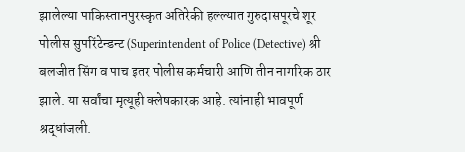झालेल्या पाकिस्तानपुरस्कृत अतिरेकी हल्ल्यात गुरुदासपूरचे शूर पोलीस सुपरिंटेन्डन्ट (Superintendent of Police (Detective) श्री बलजीत सिंग व पाच इतर पोलीस कर्मचारी आणि तीन नागरिक ठार झाले. या सर्वांचा मृत्यूही क्लेषकारक आहे. त्यांनाही भावपूर्ण श्रद्धांजली.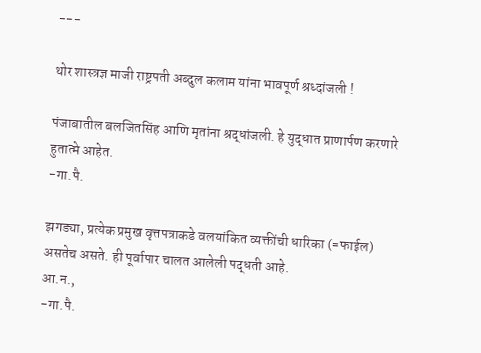---

थोर शास्त्रज्ञ माजी राष्ट्रपती अब्दुल कलाम यांना भावपूर्ण श्रध्दांजली !

पंजाबातील बलजितसिंह आणि मृतांना श्रद्धांजली. हे युद्धात प्राणार्पण करणारे हुतात्मे आहेत.
-गा.पै.

झगड्या, प्रत्येक प्रमुख वृत्तपत्राकडे वलयांकित व्यक्तींची धारिका (=फाईल) असतेच असते. ही पूर्वापार चालत आलेली पद्धती आहे.
आ.न.,
-गा.पै.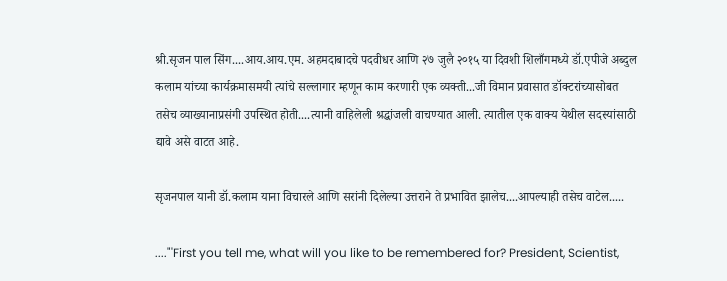श्री.सृजन पाल सिंग....आय.आय.एम. अहमदाबादचे पदवीधर आणि २७ जुलै २०१५ या दिवशी शिलाँगमध्ये डॉ.एपीजे अब्दुल कलाम यांच्या कार्यक्रमासमयी त्यांचे सल्लागार म्हणून काम करणारी एक व्यक्ती...जी विमान प्रवासात डॉक्टरांच्यासोबत तसेच व्याख्यानाप्रसंगी उपस्थित होती....त्यानी वाहिलेली श्रद्धांजली वाचण्यात आली. त्यातील एक वाक्य येथील सदस्यांसाठी द्यावे असे वाटत आहे.

सृजनपाल यानी डॉ.कलाम याना विचारले आणि सरांनी दिलेल्या उत्तराने ते प्रभावित झालेच....आपल्याही तसेच वाटेल.....

...."'First you tell me, what will you like to be remembered for? President, Scientist,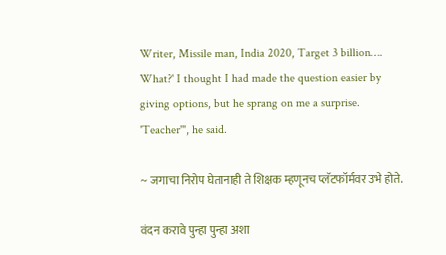Writer, Missile man, India 2020, Target 3 billion…. What?' I thought I had made the question easier by giving options, but he sprang on me a surprise. 'Teacher'", he said.

~ जगाचा निरोप घेतानाही ते शिक्षक म्हणूनच प्लॅटफॉर्मवर उभे होते.

वंदन करावे पुन्हा पुन्हा अशा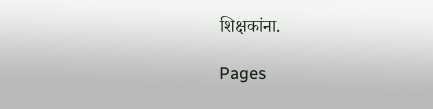शिक्षकांना.

Pages